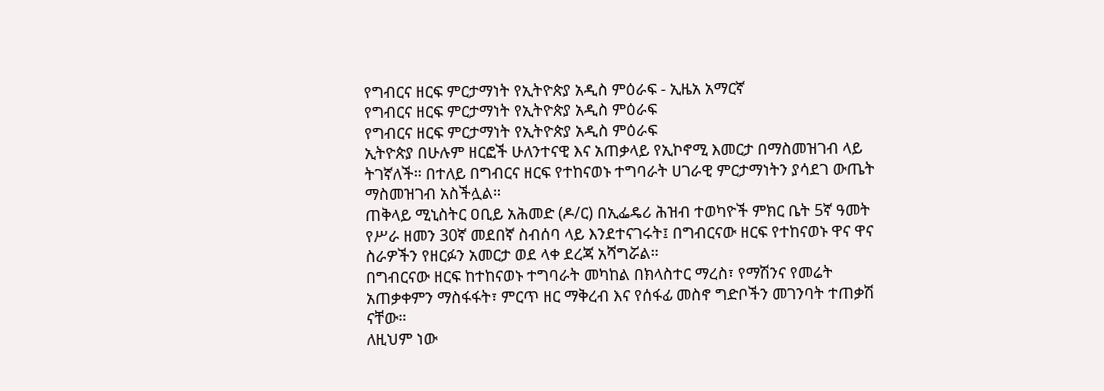የግብርና ዘርፍ ምርታማነት የኢትዮጵያ አዲስ ምዕራፍ - ኢዜአ አማርኛ
የግብርና ዘርፍ ምርታማነት የኢትዮጵያ አዲስ ምዕራፍ
የግብርና ዘርፍ ምርታማነት የኢትዮጵያ አዲስ ምዕራፍ
ኢትዮጵያ በሁሉም ዘርፎች ሁለንተናዊ እና አጠቃላይ የኢኮኖሚ እመርታ በማስመዝገብ ላይ ትገኛለች። በተለይ በግብርና ዘርፍ የተከናወኑ ተግባራት ሀገራዊ ምርታማነትን ያሳደገ ውጤት ማስመዝገብ አስችሏል።
ጠቅላይ ሚኒስትር ዐቢይ አሕመድ (ዶ/ር) በኢፌዴሪ ሕዝብ ተወካዮች ምክር ቤት 5ኛ ዓመት የሥራ ዘመን 30ኛ መደበኛ ስብሰባ ላይ እንደተናገሩት፤ በግብርናው ዘርፍ የተከናወኑ ዋና ዋና ስራዎችን የዘርፉን አመርታ ወደ ላቀ ደረጃ አሻግሯል።
በግብርናው ዘርፍ ከተከናወኑ ተግባራት መካከል በክላስተር ማረስ፣ የማሽንና የመሬት አጠቃቀምን ማስፋፋት፣ ምርጥ ዘር ማቅረብ እና የሰፋፊ መስኖ ግድቦችን መገንባት ተጠቃሽ ናቸው።
ለዚህም ነው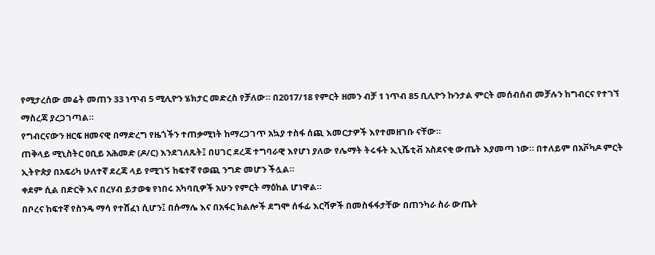የሚታረሰው መሬት መጠን 33 ነጥብ 5 ሚሊዮን ሄክታር መድረስ የቻለው። በ2017/18 የምርት ዘመን ብቻ 1 ነጥብ 85 ቢሊዮን ኩንታል ምርት መሰብሰብ መቻሉን ከግብርና የተገኘ ማስረጃ ያረጋገጣል።
የግብርናውን ዘርፍ ዘመናዊ በማድረግ የዜጎችን ተጠቃሚነት ከማረጋገጥ አኳያ ተስፋ ሰጪ እመርታዎች እየተመዘገቡ ናቸው።
ጠቅላይ ሚኒስትር ዐቢይ አሕመድ (ዶ/ር) እንደገለጹት፤ በሀገር ደረጃ ተግባራዊ እየሆነ ያለው የሌማት ትሩፋት ኢኒሼቲቭ አስደናቂ ውጤት እያመጣ ነው። በተለይም በአቮካዶ ምርት ኢትዮጵያ በአፍሪካ ሁለተኛ ደረጃ ላይ የሚገኝ ከፍተኛ የወጪ ንግድ መሆን ችሏል።
ቀደም ሲል በድርቅ እና በረሃብ ይታወቁ የነበሩ አካባቢዎች አሁን የምርት ማዕከል ሆነዋል።
በቦረና ከፍተኛ የስንዴ ማሳ የተሸፈነ ሲሆን፤ በሱማሌ እና በአፋር ክልሎች ደግሞ ሰፋፊ እርሻዎች በመስፋፋታቸው በጠንካራ ስራ ውጤት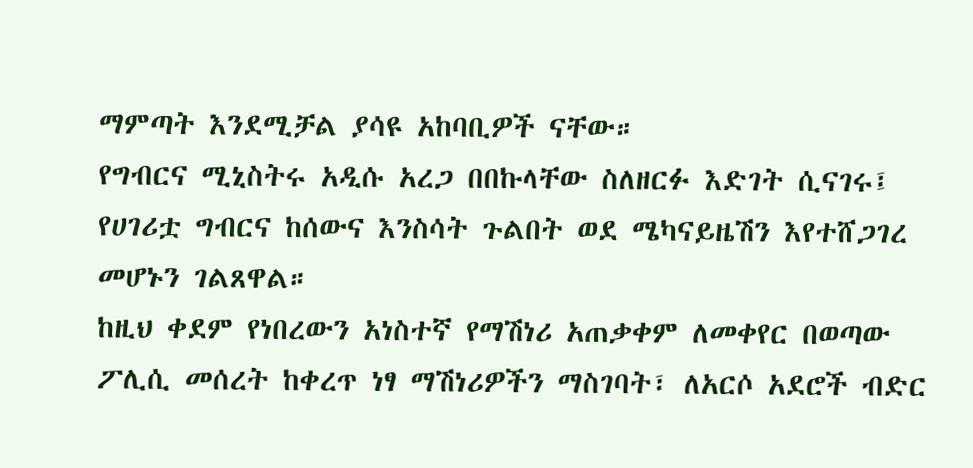ማምጣት እንደሚቻል ያሳዩ አከባቢዎች ናቸው።
የግብርና ሚኒስትሩ አዲሱ አረጋ በበኩላቸው ስለዘርፉ እድገት ሲናገሩ፤ የሀገሪቷ ግብርና ከሰውና እንስሳት ጉልበት ወደ ሜካናይዜሽን እየተሸጋገረ መሆኑን ገልጸዋል።
ከዚህ ቀደም የነበረውን አነስተኛ የማሽነሪ አጠቃቀም ለመቀየር በወጣው ፖሊሲ መሰረት ከቀረጥ ነፃ ማሽነሪዎችን ማስገባት፣ ለአርሶ አደሮች ብድር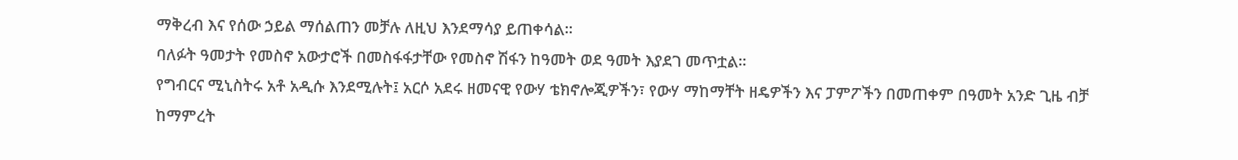ማቅረብ እና የሰው ኃይል ማሰልጠን መቻሉ ለዚህ እንደማሳያ ይጠቀሳል።
ባለፉት ዓመታት የመስኖ አውታሮች በመስፋፋታቸው የመስኖ ሽፋን ከዓመት ወደ ዓመት እያደገ መጥቷል።
የግብርና ሚኒስትሩ አቶ አዲሱ እንደሚሉት፤ አርሶ አደሩ ዘመናዊ የውሃ ቴክኖሎጂዎችን፣ የውሃ ማከማቸት ዘዴዎችን እና ፓምፖችን በመጠቀም በዓመት አንድ ጊዜ ብቻ ከማምረት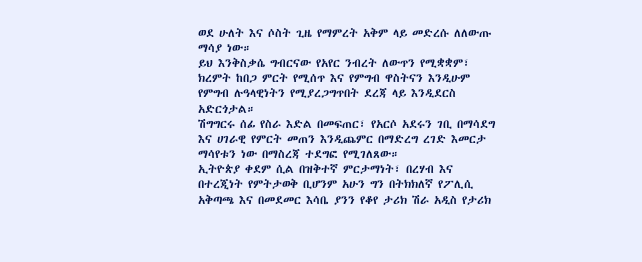ወደ ሁለት እና ሶስት ጊዜ የማምረት አቅም ላይ መድረሱ ለለውጡ ማሳያ ነው።
ይህ እንቅስቃሴ ግብርናው የአየር ንብረት ለውጥን የሚቋቋም፣ ክረምት ከበጋ ምርት የሚሰጥ እና የምግብ ዋስትናን እንዲሁም የምግብ ሉዓላዊነትን የሚያረጋግጥበት ደረጃ ላይ እንዲደርስ አድርጎታል።
ሽግግርሩ ሰፊ የስራ እድል በመፍጠር፣ የአርሶ አደሩን ገቢ በማሳደግ እና ሀገራዊ የምርት መጠን እንዲጨምር በማድረግ ረገድ እመርታ ማሳየቱን ነው በማስረጃ ተደግፎ የሚገለጸው።
ኢትዮጵያ ቀደም ሲል በዝቅተኛ ምርታማነት፣ በረሃብ እና በተረጂነት የምትታወቅ ቢሆንም አሁን ግን በትክክለኛ የፖሊሲ አቅጣጫ እና በመደመር እሳቤ ያንን የቆየ ታሪክ ሽራ አዲስ የታሪክ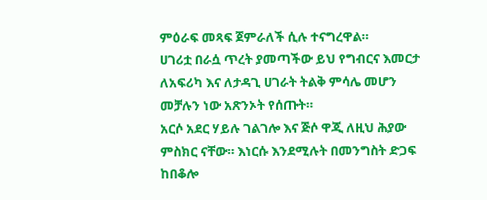ምዕራፍ መጻፍ ጀምራለች ሲሉ ተናግረዋል።
ሀገሪቷ በራሷ ጥረት ያመጣችው ይህ የግብርና እመርታ ለአፍሪካ እና ለታዳጊ ሀገራት ትልቅ ምሳሌ መሆን መቻሉን ነው አጽንኦት የሰጡት።
አርሶ አደር ሃይሉ ገልገሎ እና ጅሶ ዋጂ ለዚህ ሕያው ምስክር ናቸው። እነርሱ እንደሚሉት በመንግስት ድጋፍ ከበቆሎ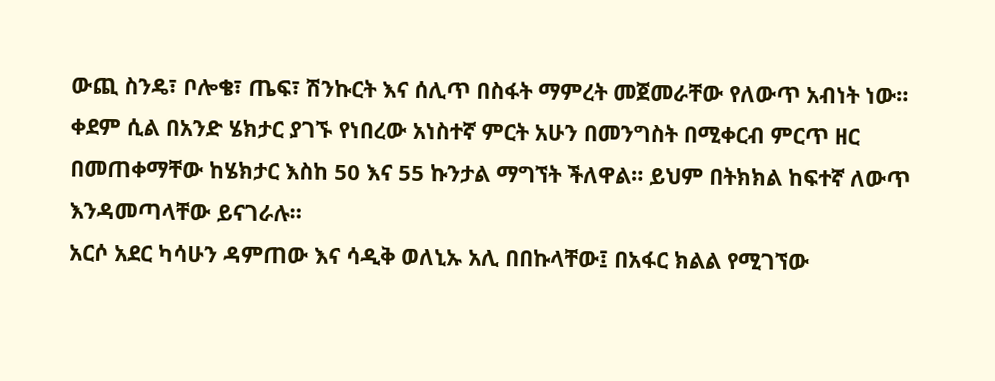ውጪ ስንዴ፣ ቦሎቄ፣ ጤፍ፣ ሽንኩርት እና ሰሊጥ በስፋት ማምረት መጀመራቸው የለውጥ አብነት ነው።
ቀደም ሲል በአንድ ሄክታር ያገኙ የነበረው አነስተኛ ምርት አሁን በመንግስት በሚቀርብ ምርጥ ዘር በመጠቀማቸው ከሄክታር እስከ 50 እና 55 ኩንታል ማግኘት ችለዋል። ይህም በትክክል ከፍተኛ ለውጥ እንዳመጣላቸው ይናገራሉ።
አርሶ አደር ካሳሁን ዳምጠው እና ሳዲቅ ወለኒኡ አሊ በበኩላቸው፤ በአፋር ክልል የሚገኘው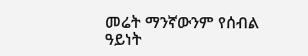መሬት ማንኛውንም የሰብል ዓይነት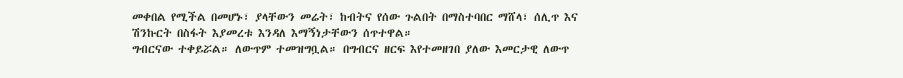መቀበል የሚችል በመሆኑ፣ ያላቸውን መሬት፣ ከብትና የሰው ጉልበት በማስተባበር ማሸላ፣ ሰሊጥ እና ሽንኩርት በስፋት እያመረቱ እንዳለ እማኝነታቸውን ሰጥተዋል።
ግብርናው ተቀይሯል። ለውጥም ተመዝግቧል። በግብርና ዘርፍ እየተመዘገበ ያለው እመርታዊ ለውጥ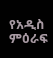የአዲስ ምዕራፍ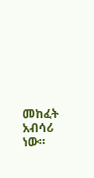መከፈት አብሳሪ ነው።